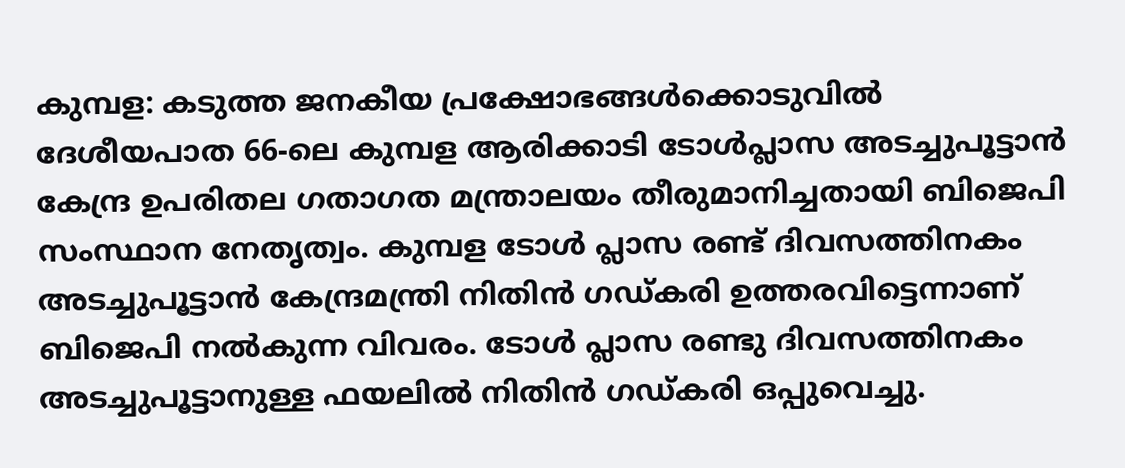കുമ്പള: കടുത്ത ജനകീയ പ്രക്ഷോഭങ്ങൾക്കൊടുവിൽ ദേശീയപാത 66-ലെ കുമ്പള ആരിക്കാടി ടോൾപ്ലാസ അടച്ചുപൂട്ടാൻ കേന്ദ്ര ഉപരിതല ഗതാഗത മന്ത്രാലയം തീരുമാനിച്ചതായി ബിജെപി സംസ്ഥാന നേതൃത്വം. കുമ്പള ടോൾ പ്ലാസ രണ്ട് ദിവസത്തിനകം അടച്ചുപൂട്ടാൻ കേന്ദ്രമന്ത്രി നിതിൻ ഗഡ്കരി ഉത്തരവിട്ടെന്നാണ് ബിജെപി നൽകുന്ന വിവരം. ടോൾ പ്ലാസ രണ്ടു ദിവസത്തിനകം അടച്ചുപൂട്ടാനുള്ള ഫയലിൽ നിതിൻ ഗഡ്കരി ഒപ്പുവെച്ചു.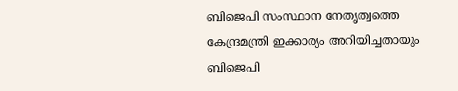ബിജെപി സംസ്ഥാന നേതൃത്വത്തെ കേന്ദ്രമന്ത്രി ഇക്കാര്യം അറിയിച്ചതായും ബിജെപി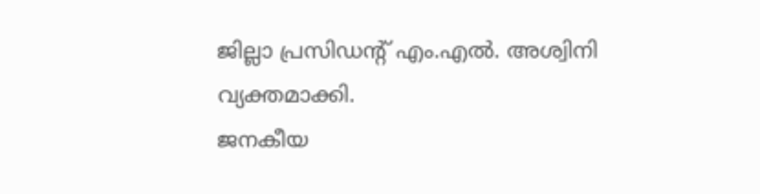ജില്ലാ പ്രസിഡന്റ് എം.എൽ. അശ്വിനി വ്യക്തമാക്കി.
ജനകീയ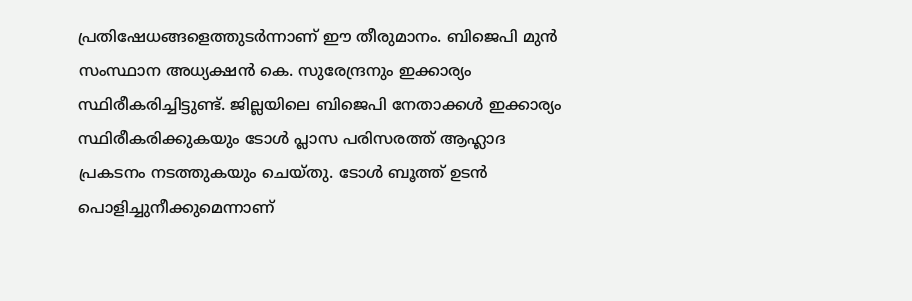പ്രതിഷേധങ്ങളെത്തുടർന്നാണ് ഈ തീരുമാനം. ബിജെപി മുൻ സംസ്ഥാന അധ്യക്ഷൻ കെ. സുരേന്ദ്രനും ഇക്കാര്യം സ്ഥിരീകരിച്ചിട്ടുണ്ട്. ജില്ലയിലെ ബിജെപി നേതാക്കൾ ഇക്കാര്യം സ്ഥിരീകരിക്കുകയും ടോൾ പ്ലാസ പരിസരത്ത് ആഹ്ലാദ പ്രകടനം നടത്തുകയും ചെയ്തു. ടോൾ ബൂത്ത് ഉടൻ പൊളിച്ചുനീക്കുമെന്നാണ്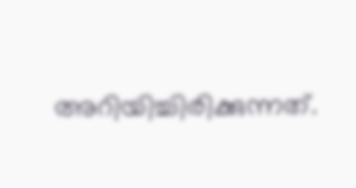അറിയിച്ചിരിക്കുന്നത്.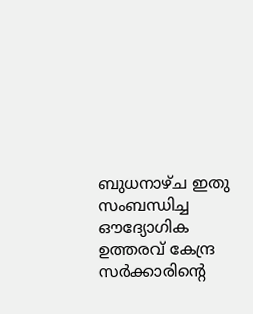ബുധനാഴ്ച ഇതു സംബന്ധിച്ച ഔദ്യോഗിക ഉത്തരവ് കേന്ദ്ര സർക്കാരിന്റെ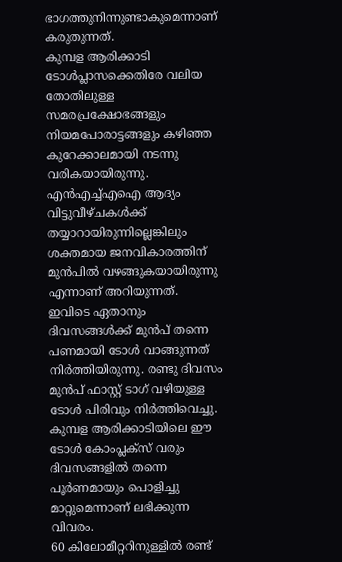ഭാഗത്തുനിന്നുണ്ടാകുമെന്നാണ് കരുതുന്നത്.
കുമ്പള ആരിക്കാടി ടോൾപ്ലാസക്കെതിരേ വലിയ തോതിലുള്ള സമരപ്രക്ഷോഭങ്ങളും നിയമപോരാട്ടങ്ങളും കഴിഞ്ഞ കുറേക്കാലമായി നടന്നു വരികയായിരുന്നു. എൻഎച്ച്എഐ ആദ്യം വിട്ടുവീഴ്ചകൾക്ക് തയ്യാറായിരുന്നില്ലെങ്കിലും ശക്തമായ ജനവികാരത്തിന് മുൻപിൽ വഴങ്ങുകയായിരുന്നു എന്നാണ് അറിയുന്നത്.
ഇവിടെ ഏതാനും ദിവസങ്ങൾക്ക് മുൻപ് തന്നെ പണമായി ടോൾ വാങ്ങുന്നത് നിർത്തിയിരുന്നു. രണ്ടു ദിവസം മുൻപ് ഫാസ്റ്റ് ടാഗ് വഴിയുള്ള ടോൾ പിരിവും നിർത്തിവെച്ചു. കുമ്പള ആരിക്കാടിയിലെ ഈ ടോൾ കോംപ്ലക്സ് വരും ദിവസങ്ങളിൽ തന്നെ പൂർണമായും പൊളിച്ചു മാറ്റുമെന്നാണ് ലഭിക്കുന്ന വിവരം.
60 കിലോമീറ്ററിനുള്ളിൽ രണ്ട്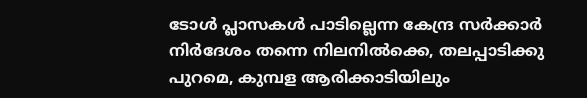ടോൾ പ്ലാസകൾ പാടില്ലെന്ന കേന്ദ്ര സർക്കാർ നിർദേശം തന്നെ നിലനിൽക്കെ, തലപ്പാടിക്കു പുറമെ, കുമ്പള ആരിക്കാടിയിലും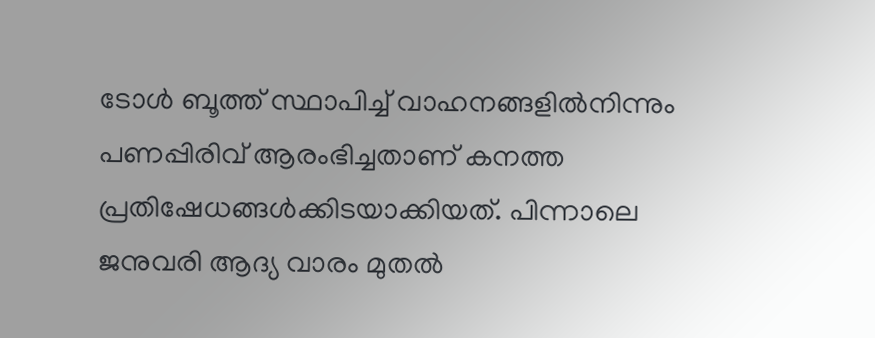ടോൾ ബൂത്ത് സ്ഥാപിച്ച് വാഹനങ്ങളിൽനിന്നും പണപ്പിരിവ് ആരംഭിച്ചതാണ് കനത്ത പ്രതിഷേധങ്ങൾക്കിടയാക്കിയത്. പിന്നാലെ ജനുവരി ആദ്യ വാരം മുതൽ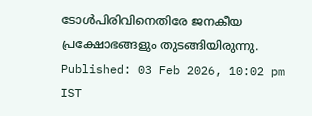ടോൾപിരിവിനെതിരേ ജനകീയ പ്രക്ഷോഭങ്ങളും തുടങ്ങിയിരുന്നു.
Published: 03 Feb 2026, 10:02 pm IST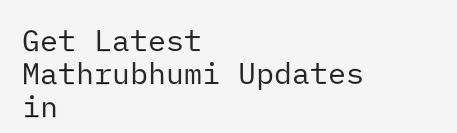Get Latest Mathrubhumi Updates in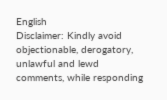English
Disclaimer: Kindly avoid objectionable, derogatory, unlawful and lewd comments, while responding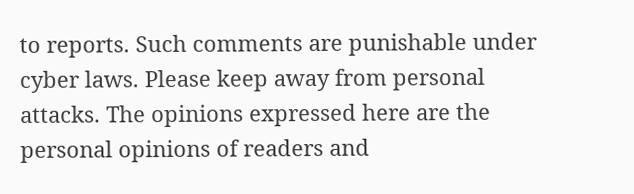to reports. Such comments are punishable under cyber laws. Please keep away from personal attacks. The opinions expressed here are the personal opinions of readers and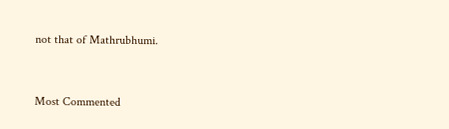not that of Mathrubhumi.



Most Commented